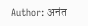Author: अनंत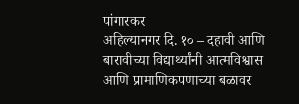पांगारकर
अहिल्यानगर दि. १० – दहावी आणि बारावीच्या विद्यार्थ्यांनी आत्मविश्वास आणि प्रामाणिकपणाच्या बळावर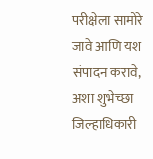परीक्षेला सामोरे जावे आणि यश संपादन करावे, अशा शुभेच्छा जिल्हाधिकारी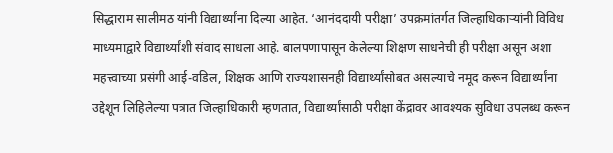सिद्धाराम सालीमठ यांनी विद्यार्थ्यांना दिल्या आहेत. ‘आनंददायी परीक्षा’ उपक्रमांतर्गत जिल्हाधिकाऱ्यांनी विविध माध्यमाद्वारे विद्यार्थ्यांशी संवाद साधला आहे. बालपणापासून केलेल्या शिक्षण साधनेची ही परीक्षा असून अशा महत्त्वाच्या प्रसंगी आई-वडिल, शिक्षक आणि राज्यशासनही विद्यार्थ्यांसोबत असल्याचे नमूद करून विद्यार्थ्यांना उद्देशून लिहिलेल्या पत्रात जिल्हाधिकारी म्हणतात, विद्यार्थ्यांसाठी परीक्षा केंद्रावर आवश्यक सुविधा उपलब्ध करून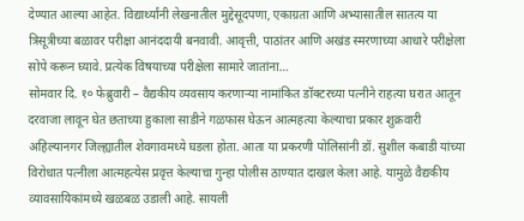देण्यात आल्या आहेत. विद्यार्थ्यांनी लेखनातील मुद्देसूदपणा, एकाग्रता आणि अभ्यासातील सातत्य या त्रिसूत्रीच्या बळावर परीक्षा आनंददायी बनवावी. आवृत्ती, पाठांतर आणि अखंड स्मरणाच्या आधारे परीक्षेला सोपे करून घ्यावे. प्रत्येक विषयाच्या परीक्षेला सामारे जातांना…
सोमवार दि. १० फेब्रुवारी – वैद्यकीय व्यवसाय करणाऱ्या नामांकित डॉक्टरच्या पत्नीने राहत्या घरात आतून दरवाजा लावून घेत छताच्या हुकाला साडीने गळफास घेऊन आत्महत्या केल्याचा प्रकार शुक्रवारी अहिल्यानगर जिल्ह्यातील शेवगावमध्ये घडला होता. आता या प्रकरणी पोलिसांनी डॉ. सुशील कबाडी यांच्या विरोधात पत्नीला आत्महत्येस प्रवृत्त केल्याचा गुन्हा पोलीस ठाण्यात दाखल केला आहे. यामुळे वैद्यकीय व्यावसायिकांमध्ये खळबळ उडाली आहे. सायली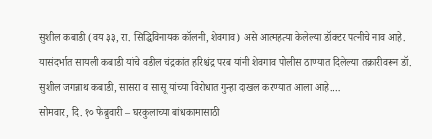सुशील कबाडी (वय ३३, रा. सिद्धिविनायक कॉलनी, शेवगाव) असे आत्महत्या केलेल्या डॉक्टर पत्नीचे नाव आहे. यासंदर्भात सायली कबाडी यांचे वडील चंद्रकांत हरिश्चंद्र परब यांनी शेवगाव पोलीस ठाण्यात दिलेल्या तक्रारीवरून डॉ. सुशील जगन्नाथ कबाडी, सासरा व सासू यांच्या विरोधात गुन्हा दाखल करण्यात आला आहे.…
सोमवार, दि. १० फेब्रुवारी – घरकुलाच्या बांधकामासाठी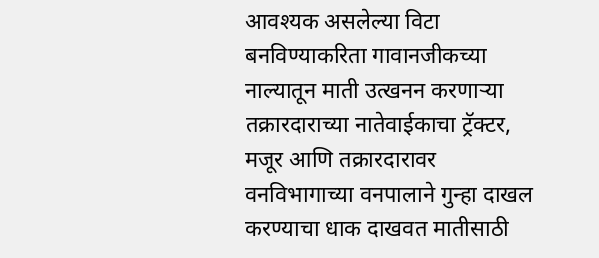आवश्यक असलेल्या विटा बनविण्याकरिता गावानजीकच्या नाल्यातून माती उत्खनन करणाऱ्या तक्रारदाराच्या नातेवाईकाचा ट्रॅक्टर, मजूर आणि तक्रारदारावर वनविभागाच्या वनपालाने गुन्हा दाखल करण्याचा धाक दाखवत मातीसाठी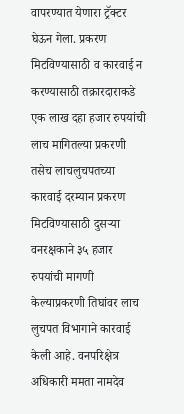वापरण्यात येणारा ट्रॅक्टर घेऊन गेला. प्रकरण मिटविण्यासाठी व कारवाई न करण्यासाठी तक्रारदाराकडे एक लाख दहा हजार रुपयांची लाच मागितल्या प्रकरणी तसेच लाचलुचपतच्या कारवाई दरम्यान प्रकरण मिटविण्यासाठी दुसऱ्या वनरक्षकाने ३५ हजार रुपयांची मागणी केल्याप्रकरणी तिघांवर लाच लुचपत विभागाने कारवाई केली आहे. वनपरिक्षेत्र अधिकारी ममता नामदेव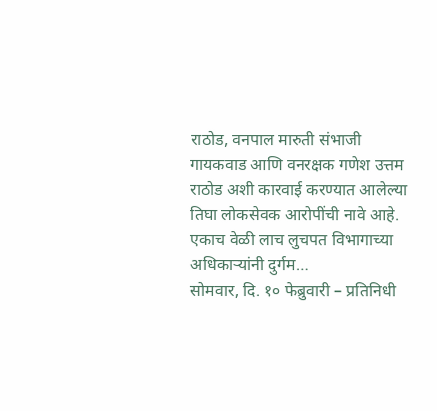राठोड, वनपाल मारुती संभाजी गायकवाड आणि वनरक्षक गणेश उत्तम राठोड अशी कारवाई करण्यात आलेल्या तिघा लोकसेवक आरोपींची नावे आहे. एकाच वेळी लाच लुचपत विभागाच्या अधिकाऱ्यांनी दुर्गम…
सोमवार, दि. १० फेब्रुवारी – प्रतिनिधी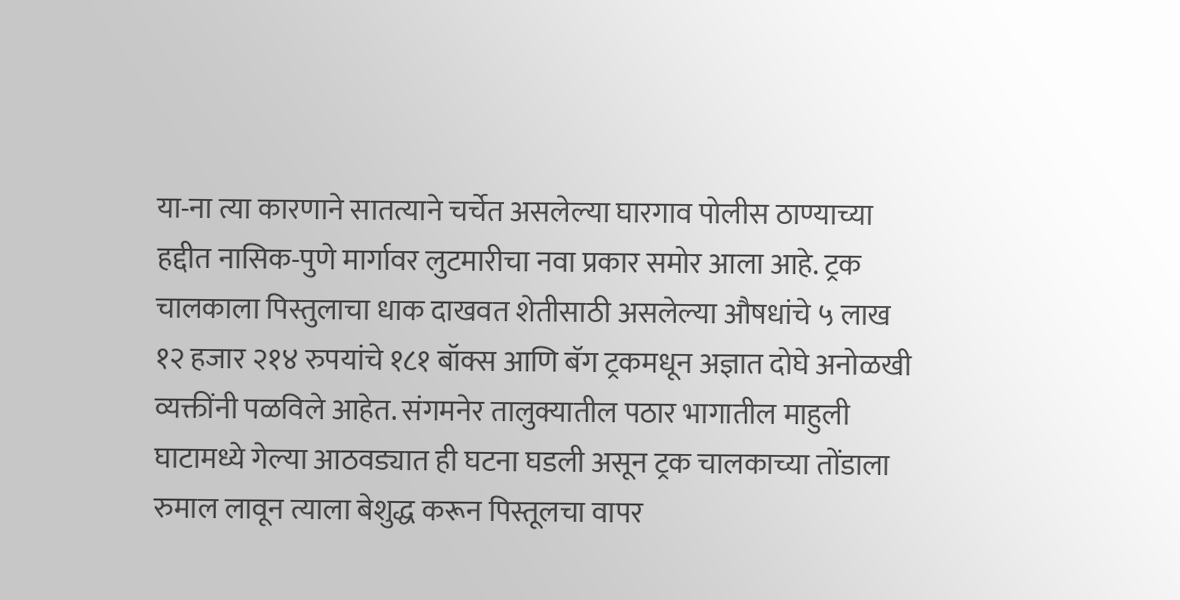या-ना त्या कारणाने सातत्याने चर्चेत असलेल्या घारगाव पोलीस ठाण्याच्या हद्दीत नासिक-पुणे मार्गावर लुटमारीचा नवा प्रकार समोर आला आहे. ट्रक चालकाला पिस्तुलाचा धाक दाखवत शेतीसाठी असलेल्या औषधांचे ५ लाख १२ हजार २१४ रुपयांचे १८१ बॉक्स आणि बॅग ट्रकमधून अज्ञात दोघे अनोळखी व्यक्तींनी पळविले आहेत. संगमनेर तालुक्यातील पठार भागातील माहुली घाटामध्ये गेल्या आठवड्यात ही घटना घडली असून ट्रक चालकाच्या तोंडाला रुमाल लावून त्याला बेशुद्ध करून पिस्तूलचा वापर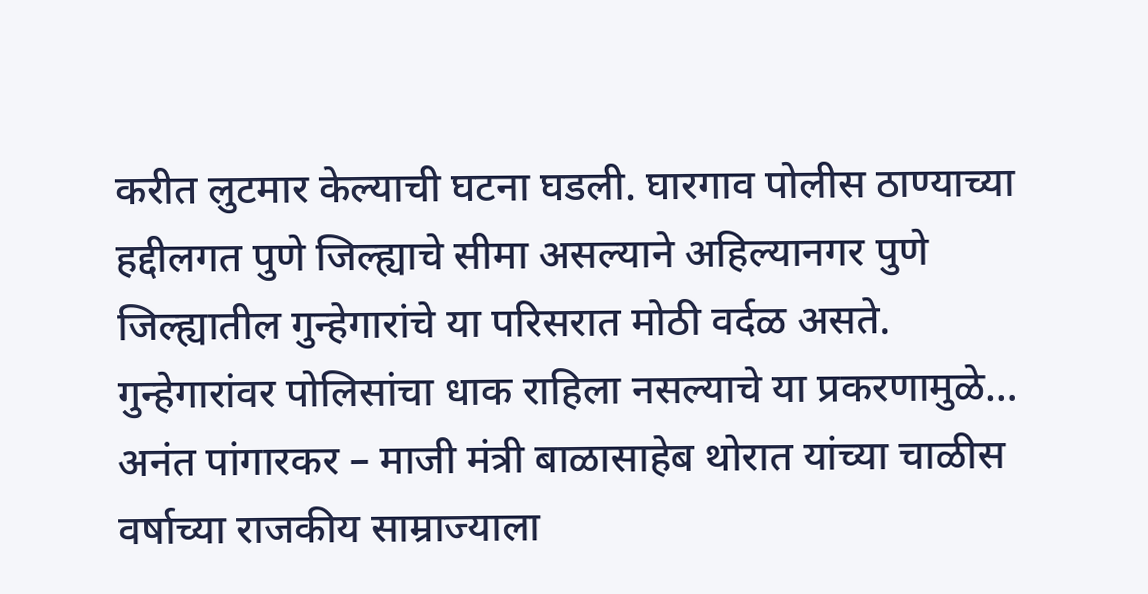करीत लुटमार केल्याची घटना घडली. घारगाव पोलीस ठाण्याच्या हद्दीलगत पुणे जिल्ह्याचे सीमा असल्याने अहिल्यानगर पुणे जिल्ह्यातील गुन्हेगारांचे या परिसरात मोठी वर्दळ असते. गुन्हेगारांवर पोलिसांचा धाक राहिला नसल्याचे या प्रकरणामुळे…
अनंत पांगारकर – माजी मंत्री बाळासाहेब थोरात यांच्या चाळीस वर्षाच्या राजकीय साम्राज्याला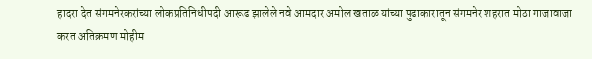हादरा देत संगमनेरकरांच्या लोकप्रतिनिधीपदी आरूढ झालेले नवे आमदार अमोल खताळ यांच्या पुढाकारातून संगमनेर शहरात मोठा गाजावाजा करत अतिक्रमण मोहीम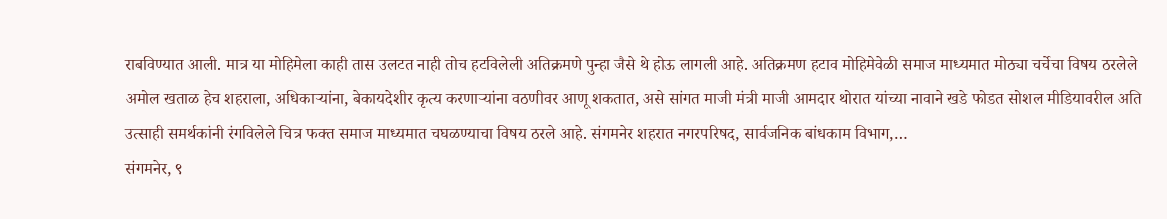राबविण्यात आली. मात्र या मोहिमेला काही तास उलटत नाही तोच हटविलेली अतिक्रमणे पुन्हा जैसे थे होऊ लागली आहे. अतिक्रमण हटाव मोहिमेवेळी समाज माध्यमात मोठ्या चर्चेचा विषय ठरलेले अमोल खताळ हेच शहराला, अधिकाऱ्यांना, बेकायदेशीर कृत्य करणाऱ्यांना वठणीवर आणू शकतात, असे सांगत माजी मंत्री माजी आमदार थोरात यांच्या नावाने खडे फोडत सोशल मीडियावरील अति उत्साही समर्थकांनी रंगविलेले चित्र फक्त समाज माध्यमात चघळण्याचा विषय ठरले आहे. संगमनेर शहरात नगरपरिषद, सार्वजनिक बांधकाम विभाग,…
संगमनेर, ९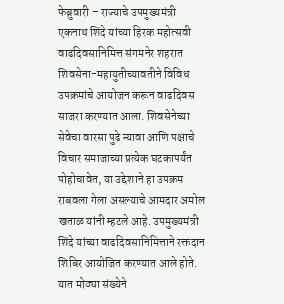फेब्रुवारी – राज्याचे उपमुख्यमंत्री एकनाथ शिंदे यांच्या हिरक महोत्सवी वाढदिवसानिमित्त संगमनेर शहरात शिवसेना-महायुतीच्यावतीने विविध उपक्रमांचे आयोजन करून वाढदिवस साजरा करण्यात आला. शिवसेनेच्या सेवेचा वारसा पुढे न्यावा आणि पक्षाचे विचार समाजाच्या प्रत्येक घटकापर्यंत पोहोचावेत, या उद्देशाने हा उपक्रम राबवला गेला असल्याचे आमदार अमोल खताळ यांनी म्हटले आहे. उपमुख्यमंत्री शिंदे यांच्या वाढदिवसानिमित्ताने रक्तदान शिबिर आयोजित करण्यात आले होते. यात मोठ्या संख्येने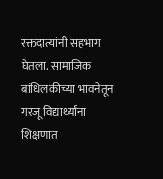रक्तदात्यांनी सहभाग घेतला. सामाजिक बांधिलकीच्या भावनेतून गरजू विद्यार्थ्यांना शिक्षणात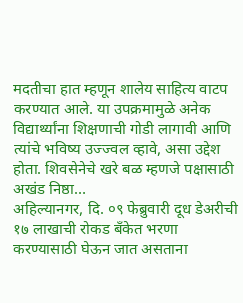मदतीचा हात म्हणून शालेय साहित्य वाटप करण्यात आले. या उपक्रमामुळे अनेक विद्यार्थ्यांना शिक्षणाची गोडी लागावी आणि त्यांचे भविष्य उज्ज्वल व्हावे, असा उद्देश होता. शिवसेनेचे खरे बळ म्हणजे पक्षासाठी अखंड निष्ठा…
अहिल्यानगर, दि. ०९ फेब्रुवारी दूध डेअरीची १७ लाखाची रोकड बँकेत भरणा करण्यासाठी घेऊन जात असताना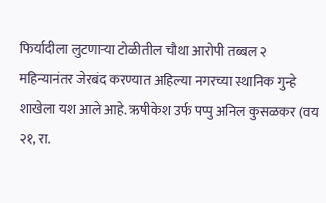फिर्यादीला लुटणाऱ्या टोळीतील चौथा आरोपी तब्बल २ महिन्यानंतर जेरबंद करण्यात अहिल्या नगरच्या स्थानिक गुन्हे शाखेला यश आले आहे. ऋषीकेश उर्फ पप्पु अनिल कुसळकर (वय २१, रा.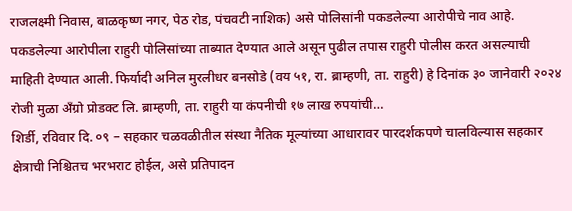राजलक्ष्मी निवास, बाळकृष्ण नगर, पेठ रोड, पंचवटी नाशिक) असे पोलिसांनी पकडलेल्या आरोपीचे नाव आहे. पकडलेल्या आरोपीला राहुरी पोलिसांच्या ताब्यात देण्यात आले असून पुढील तपास राहुरी पोलीस करत असल्याची माहिती देण्यात आली. फिर्यादी अनिल मुरलीधर बनसोडे (वय ५१, रा. ब्राम्हणी, ता. राहुरी) हे दिनांक ३० जानेवारी २०२४ रोजी मुळा अँग्रो प्रोडक्ट लि. ब्राम्हणी, ता. राहुरी या कंपनीची १७ लाख रुपयांची…
शिर्डी, रविवार दि. ०९ – सहकार चळवळीतील संस्था नैतिक मूल्यांच्या आधारावर पारदर्शकपणे चालविल्यास सहकार क्षेत्राची निश्चितच भरभराट होईल, असे प्रतिपादन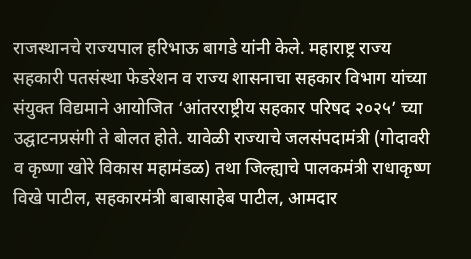राजस्थानचे राज्यपाल हरिभाऊ बागडे यांनी केले. महाराष्ट्र राज्य सहकारी पतसंस्था फेडरेशन व राज्य शासनाचा सहकार विभाग यांच्या संयुक्त विद्यमाने आयोजित ‘आंतरराष्ट्रीय सहकार परिषद २०२५’ च्या उद्घाटनप्रसंगी ते बोलत होते. यावेळी राज्याचे जलसंपदामंत्री (गोदावरी व कृष्णा खोरे विकास महामंडळ) तथा जिल्ह्याचे पालकमंत्री राधाकृष्ण विखे पाटील, सहकारमंत्री बाबासाहेब पाटील, आमदार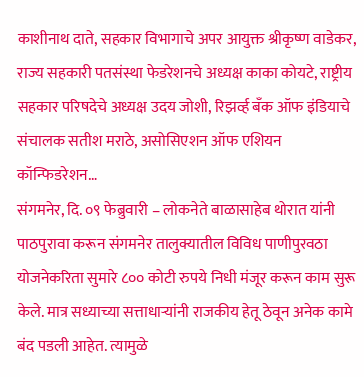काशीनाथ दाते, सहकार विभागाचे अपर आयुक्त श्रीकृष्ण वाडेकर, राज्य सहकारी पतसंस्था फेडरेशनचे अध्यक्ष काका कोयटे, राष्ट्रीय सहकार परिषदेचे अध्यक्ष उदय जोशी, रिझर्व्ह बँक ऑफ इंडियाचे संचालक सतीश मराठे, असोसिएशन ऑफ एशियन कॉन्फिडरेशन…
संगमनेर, दि. ०९ फेब्रुवारी – लोकनेते बाळासाहेब थोरात यांनी पाठपुरावा करून संगमनेर तालुक्यातील विविध पाणीपुरवठा योजनेकरिता सुमारे ८०० कोटी रुपये निधी मंजूर करून काम सुरू केले. मात्र सध्याच्या सत्ताधाऱ्यांनी राजकीय हेतू ठेवून अनेक कामे बंद पडली आहेत. त्यामुळे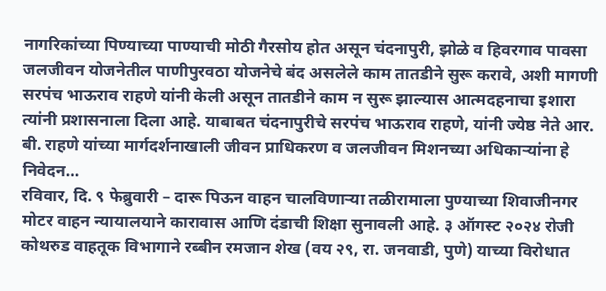नागरिकांच्या पिण्याच्या पाण्याची मोठी गैरसोय होत असून चंदनापुरी, झोळे व हिवरगाव पावसा जलजीवन योजनेतील पाणीपुरवठा योजनेचे बंद असलेले काम तातडीने सुरू करावे, अशी मागणी सरपंच भाऊराव राहणे यांनी केली असून तातडीने काम न सुरू झाल्यास आत्मदहनाचा इशारा त्यांनी प्रशासनाला दिला आहे. याबाबत चंदनापुरीचे सरपंच भाऊराव राहणे, यांनी ज्येष्ठ नेते आर. बी. राहणे यांच्या मार्गदर्शनाखाली जीवन प्राधिकरण व जलजीवन मिशनच्या अधिकाऱ्यांना हे निवेदन…
रविवार, दि. ९ फेब्रुवारी – दारू पिऊन वाहन चालविणाऱ्या तळीरामाला पुण्याच्या शिवाजीनगर मोटर वाहन न्यायालयाने कारावास आणि दंडाची शिक्षा सुनावली आहे. ३ ऑगस्ट २०२४ रोजी कोथरुड वाहतूक विभागाने रब्बीन रमजान शेख (वय २९, रा. जनवाडी, पुणे) याच्या विरोधात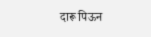दारू पिऊन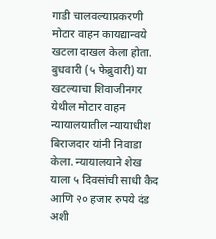गाडी चालवल्याप्रकरणी मोटार वाहन कायद्यान्वये खटला दाखल केला होता. बुधवारी (५ फेब्रुवारी) या खटल्याचा शिवाजीनगर येथील मोटार वाहन न्यायालयातील न्यायाधीश बिराजदार यांनी निवाडा केला. न्यायालयाने शेख याला ५ दिवसांची साधी कैद आणि २० हजार रुपये दंड अशी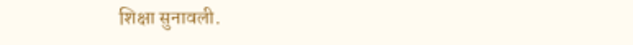शिक्षा सुनावली.